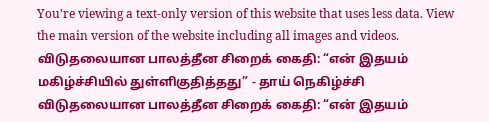You’re viewing a text-only version of this website that uses less data. View the main version of the website including all images and videos.
விடுதலையான பாலத்தீன சிறைக் கைதி: “என் இதயம் மகிழ்ச்சியில் துள்ளிகுதித்தது” - தாய் நெகிழ்ச்சி
விடுதலையான பாலத்தீன சிறைக் கைதி: “என் இதயம்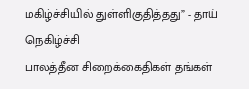மகிழ்ச்சியில் துள்ளிகுதித்தது” - தாய் நெகிழ்ச்சி
பாலத்தீன சிறைக்கைதிகள் தங்கள்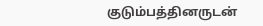குடும்பத்தினருடன்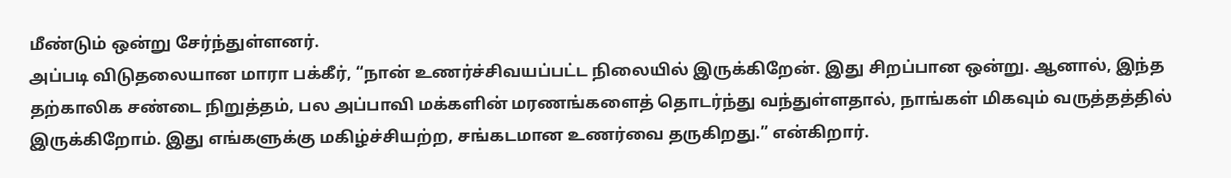மீண்டும் ஒன்று சேர்ந்துள்ளனர்.
அப்படி விடுதலையான மாரா பக்கீர், “நான் உணர்ச்சிவயப்பட்ட நிலையில் இருக்கிறேன். இது சிறப்பான ஒன்று. ஆனால், இந்த தற்காலிக சண்டை நிறுத்தம், பல அப்பாவி மக்களின் மரணங்களைத் தொடர்ந்து வந்துள்ளதால், நாங்கள் மிகவும் வருத்தத்தில் இருக்கிறோம். இது எங்களுக்கு மகிழ்ச்சியற்ற, சங்கடமான உணர்வை தருகிறது.” என்கிறார்.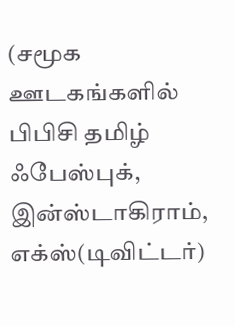(சமூக ஊடகங்களில் பிபிசி தமிழ் ஃபேஸ்புக், இன்ஸ்டாகிராம், எக்ஸ்(டிவிட்டர்)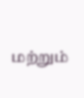மற்றும்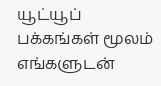யூட்யூப் பக்கங்கள் மூலம் எங்களுடன்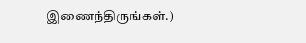இணைந்திருங்கள்.)